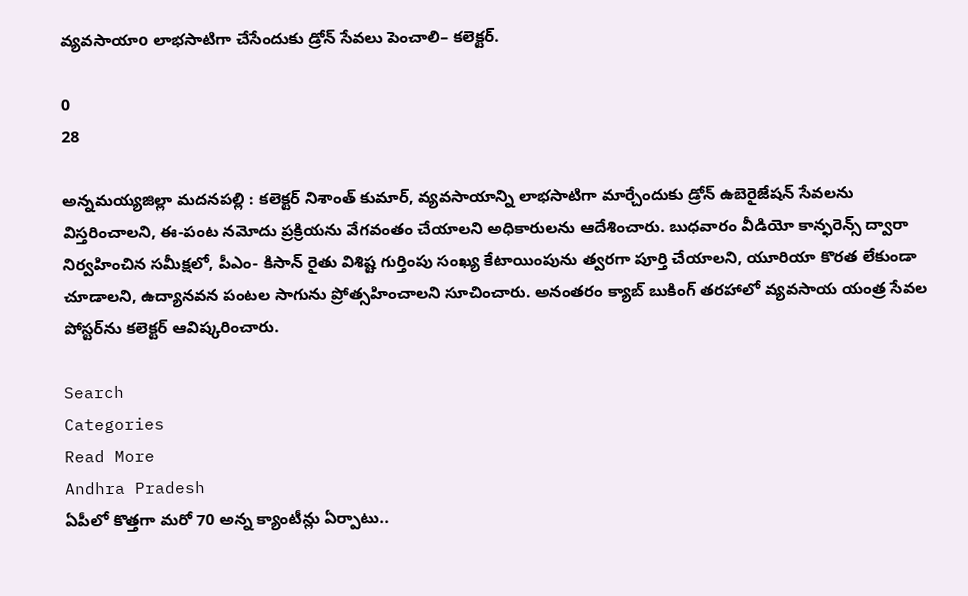వ్యవసాయాo లాభసాటిగా చేసేందుకు డ్రోన్ సేవలు పెంచాలి– కలెక్టర్.

0
28

అన్నమయ్యజిల్లా మదనపల్లి : కలెక్టర్ నిశాంత్ కుమార్, వ్యవసాయాన్ని లాభసాటిగా మార్చేందుకు డ్రోన్ ఉబెరైజేషన్ సేవలను విస్తరించాలని, ఈ-పంట నమోదు ప్రక్రియను వేగవంతం చేయాలని అధికారులను ఆదేశించారు. బుధవారం వీడియో కాన్ఫరెన్స్ ద్వారా నిర్వహించిన సమీక్షలో, పీఎం- కిసాన్ రైతు విశిష్ట గుర్తింపు సంఖ్య కేటాయింపును త్వరగా పూర్తి చేయాలని, యూరియా కొరత లేకుండా చూడాలని, ఉద్యానవన పంటల సాగును ప్రోత్సహించాలని సూచించారు. అనంతరం క్యాబ్ బుకింగ్ తరహాలో వ్యవసాయ యంత్ర సేవల పోస్టర్‌ను కలెక్టర్ ఆవిష్కరించారు.

Search
Categories
Read More
Andhra Pradesh
ఏపీలో కొత్తగా మరో 70 అన్న క్యాంటీన్లు ఏర్పాటు..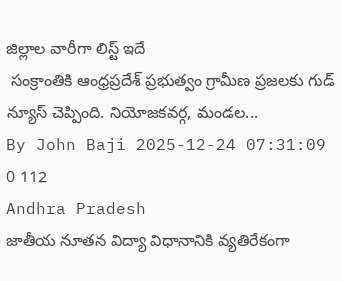జిల్లాల వారీగా లిస్ట్ ఇదే
 సంక్రాంతికి ఆంధ్రప్రదేశ్ ప్రభుత్వం గ్రామీణ ప్రజలకు గుడ్ న్యూస్ చెప్పింది. నియోజకవర్గ, మండల...
By John Baji 2025-12-24 07:31:09 0 112
Andhra Pradesh
జాతీయ నూతన విద్యా విధానానికి వ్యతిరేకంగా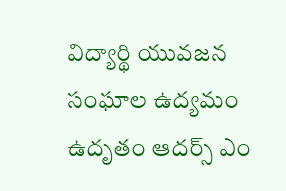విద్యార్థి యువజన సంఘాల ఉద్యమం ఉదృతం ఆదర్స్ ఎం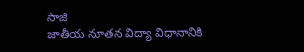సాజి
జాతీయ నూతన విద్యా విధానానికి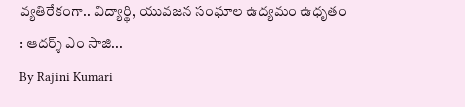వ్యతిరేకంగా.. విద్యార్థి, యువజన సంఘాల ఉద్యమం ఉధృతం : ఆదర్శ్ ఎం సాజి...
By Rajini Kumari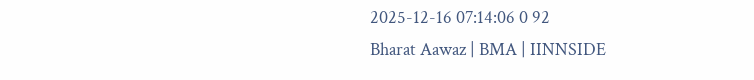2025-12-16 07:14:06 0 92
Bharat Aawaz | BMA | IINNSIDE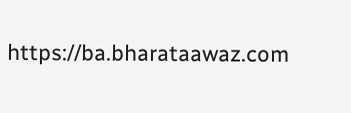https://ba.bharataawaz.com